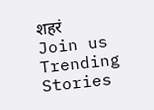शहरं
Join us
Trending Stories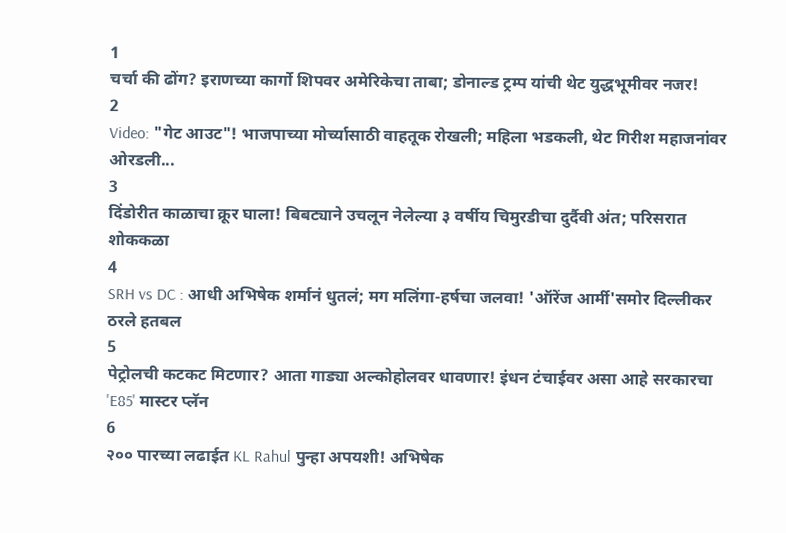1
चर्चा की ढोंग? इराणच्या कार्गो शिपवर अमेरिकेचा ताबा; डोनाल्ड ट्रम्प यांची थेट युद्धभूमीवर नजर!
2
Video: "गेट आउट"! भाजपाच्या मोर्च्यासाठी वाहतूक रोखली; महिला भडकली, थेट गिरीश महाजनांवर ओरडली...
3
दिंडोरीत काळाचा क्रूर घाला! बिबट्याने उचलून नेलेल्या ३ वर्षीय चिमुरडीचा दुर्दैवी अंत; परिसरात शोककळा
4
SRH vs DC : आधी अभिषेक शर्मानं धुतलं; मग मलिंगा-हर्षचा जलवा! 'ऑरेंज आर्मी'समोर दिल्लीकर ठरले हतबल
5
पेट्रोलची कटकट मिटणार? आता गाड्या अल्कोहोलवर धावणार! इंधन टंचाईवर असा आहे सरकारचा 'E85' मास्टर प्लॅन
6
२०० पारच्या लढाईत KL Rahul पुन्हा अपयशी! अभिषेक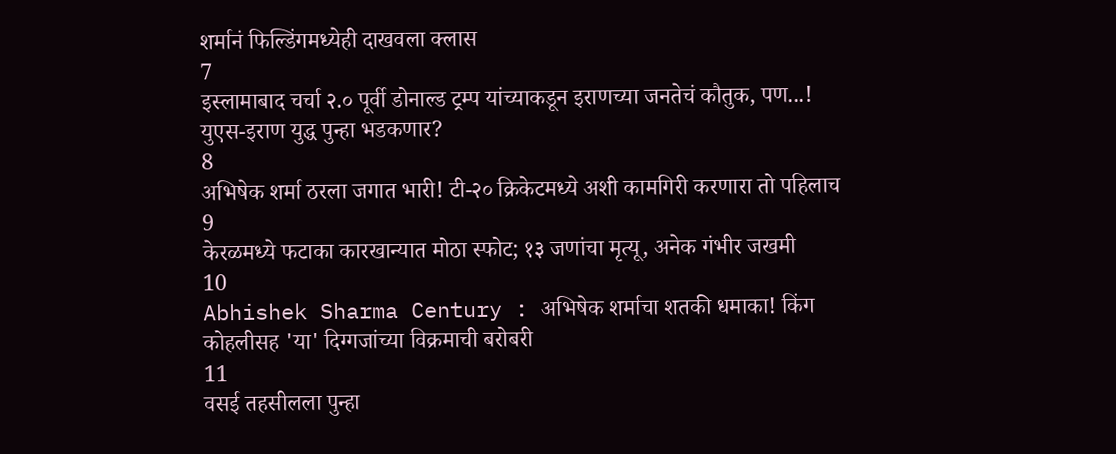शर्मानं फिल्डिंगमध्येही दाखवला क्लास
7
इस्लामाबाद चर्चा २.० पूर्वी डोनाल्ड ट्रम्प यांच्याकडून इराणच्या जनतेचं कौतुक, पण...! युएस-इराण युद्ध पुन्हा भडकणार?
8
अभिषेक शर्मा ठरला जगात भारी! टी-२० क्रिकेटमध्ये अशी कामगिरी करणारा तो पहिलाच
9
केरळमध्ये फटाका कारखान्यात मोठा स्फोट; १३ जणांचा मृत्यू, अनेक गंभीर जखमी
10
Abhishek Sharma Century : अभिषेक शर्माचा शतकी धमाका! किंग कोहलीसह 'या' दिग्गजांच्या विक्रमाची बरोबरी
11
वसई तहसीलला पुन्हा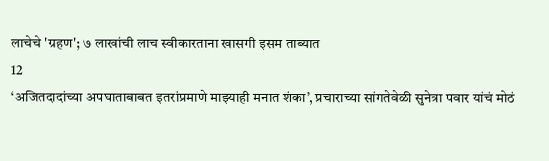लाचेचे 'ग्रहण'; ७ लाखांची लाच स्वीकारताना खासगी इसम ताब्यात
12
‘अजितदादांच्या अपघाताबाबत इतरांप्रमाणे माझ्याही मनात शंका’, प्रचाराच्या सांगतेवेळी सुनेत्रा पवार यांचं मोठं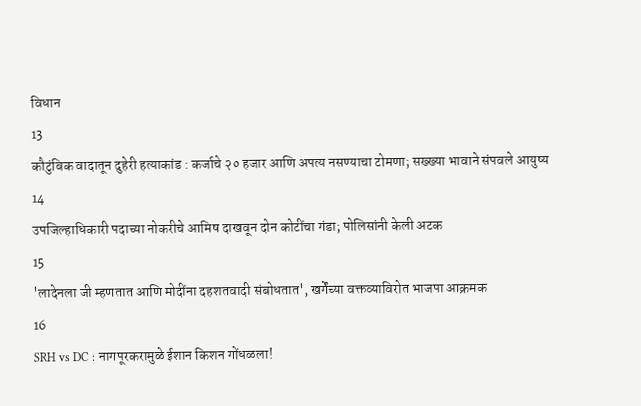विधान
13
कौटुंबिक वादातून दुहेरी हत्याकांड : कर्जाचे २० हजार आणि अपत्य नसण्याचा टोमणा; सख्ख्या भावाने संपवले आयुष्य
14
उपजिल्हाधिकारी पदाच्या नोकरीचे आमिष दाखवून दोन कोटींचा गंडा; पोलिसांनी केली अटक
15
'लादेनला जी म्हणतात आणि मोदींना दहशतवादी संबोधतात', खर्गेंच्या वक्तव्याविरोत भाजपा आक्रमक
16
SRH vs DC : नागपूरकरामुळे ईशान किशन गोंधळला!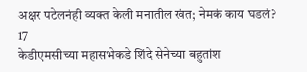अक्षर पटेलनंही व्यक्त केली मनातील खंत; नेमकं काय घडलं?
17
केडीएमसीच्या महासभेकडे शिंदे सेनेच्या बहुतांश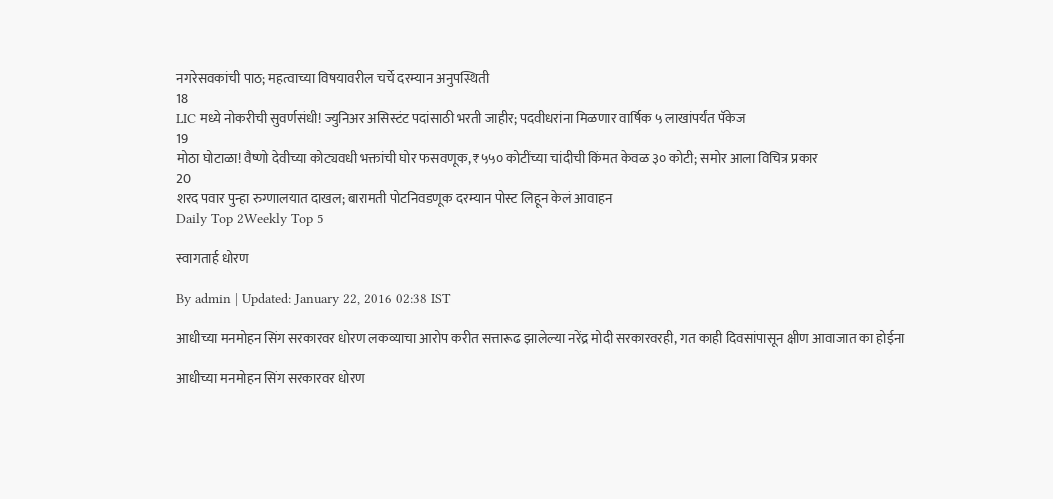नगरेसवकांची पाठ; महत्वाच्या विषयावरील चर्चे दरम्यान अनुपस्थिती
18
LIC मध्ये नोकरीची सुवर्णसंधी! ज्युनिअर असिस्टंट पदांसाठी भरती जाहीर; पदवीधरांना मिळणार वार्षिक ५ लाखांपर्यंत पॅकेज
19
मोठा घोटाळा! वैष्णो देवीच्या कोट्यवधी भक्तांची घोर फसवणूक, ₹५५० कोटींच्या चांदीची किंमत केवळ ३० कोटी; समोर आला विचित्र प्रकार
20
शरद पवार पुन्हा रुग्णालयात दाखल; बारामती पोटनिवडणूक दरम्यान पोस्ट लिहून केलं आवाहन
Daily Top 2Weekly Top 5

स्वागतार्ह धोरण

By admin | Updated: January 22, 2016 02:38 IST

आधीच्या मनमोहन सिंग सरकारवर धोरण लकव्याचा आरोप करीत सत्तारूढ झालेल्या नरेंद्र मोदी सरकारवरही, गत काही दिवसांपासून क्षीण आवाजात का होईना

आधीच्या मनमोहन सिंग सरकारवर धोरण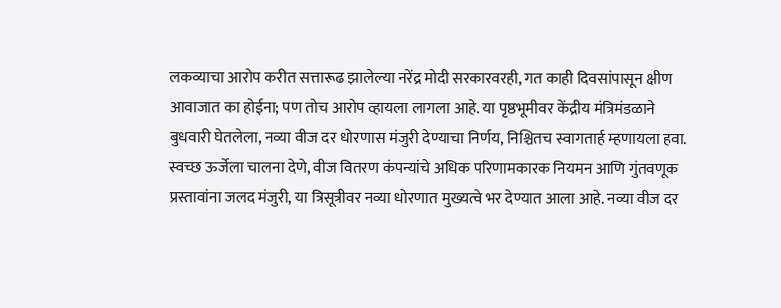लकव्याचा आरोप करीत सत्तारूढ झालेल्या नरेंद्र मोदी सरकारवरही, गत काही दिवसांपासून क्षीण आवाजात का होईना; पण तोच आरोप व्हायला लागला आहे. या पृष्ठभूमीवर केंद्रीय मंत्रिमंडळाने बुधवारी घेतलेला, नव्या वीज दर धोरणास मंजुरी देण्याचा निर्णय, निश्चितच स्वागतार्ह म्हणायला हवा. स्वच्छ ऊर्जेला चालना देणे, वीज वितरण कंपन्यांचे अधिक परिणामकारक नियमन आणि गुंतवणूक प्रस्तावांना जलद मंजुरी, या त्रिसूत्रीवर नव्या धोरणात मुख्यत्वे भर देण्यात आला आहे. नव्या वीज दर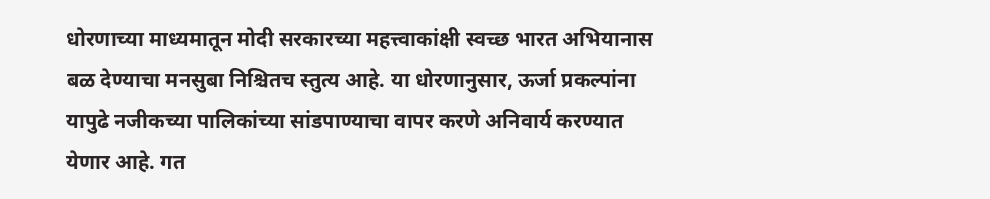धोरणाच्या माध्यमातून मोदी सरकारच्या महत्त्वाकांक्षी स्वच्छ भारत अभियानास बळ देण्याचा मनसुबा निश्चितच स्तुत्य आहे. या धोरणानुसार, ऊर्जा प्रकल्पांना यापुढे नजीकच्या पालिकांच्या सांडपाण्याचा वापर करणे अनिवार्य करण्यात येणार आहे. गत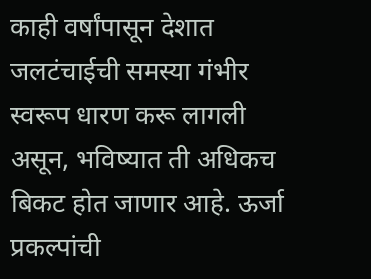काही वर्षांपासून देशात जलटंचाईची समस्या गंभीर स्वरूप धारण करू लागली असून, भविष्यात ती अधिकच बिकट होत जाणार आहे. ऊर्जा प्रकल्पांची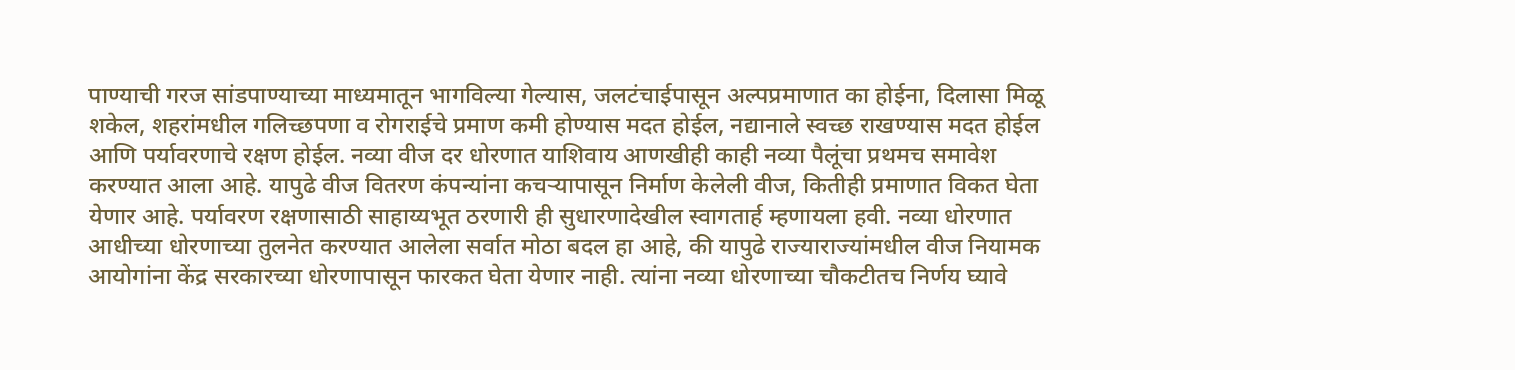पाण्याची गरज सांडपाण्याच्या माध्यमातून भागविल्या गेल्यास, जलटंचाईपासून अल्पप्रमाणात का होईना, दिलासा मिळू शकेल, शहरांमधील गलिच्छपणा व रोगराईचे प्रमाण कमी होण्यास मदत होईल, नद्यानाले स्वच्छ राखण्यास मदत होईल आणि पर्यावरणाचे रक्षण होईल. नव्या वीज दर धोरणात याशिवाय आणखीही काही नव्या पैलूंचा प्रथमच समावेश करण्यात आला आहे. यापुढे वीज वितरण कंपन्यांना कचऱ्यापासून निर्माण केलेली वीज, कितीही प्रमाणात विकत घेता येणार आहे. पर्यावरण रक्षणासाठी साहाय्यभूत ठरणारी ही सुधारणादेखील स्वागतार्ह म्हणायला हवी. नव्या धोरणात आधीच्या धोरणाच्या तुलनेत करण्यात आलेला सर्वात मोठा बदल हा आहे, की यापुढे राज्याराज्यांमधील वीज नियामक आयोगांना केंद्र सरकारच्या धोरणापासून फारकत घेता येणार नाही. त्यांना नव्या धोरणाच्या चौकटीतच निर्णय घ्यावे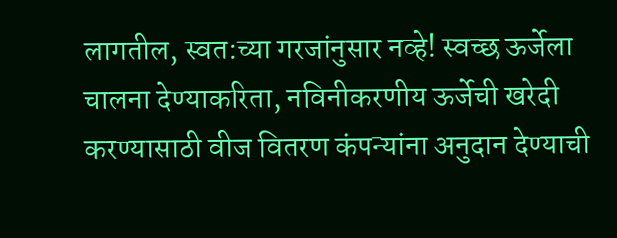लागतील, स्वत:च्या गरजांनुसार नव्हे! स्वच्छ ऊर्जेला चालना देण्याकरिता, नविनीकरणीय ऊर्जेची खरेदी करण्यासाठी वीज वितरण कंपन्यांना अनुदान देण्याची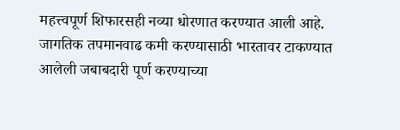महत्त्वपूर्ण शिफारसही नव्या धोरणात करण्यात आली आहे. जागतिक तपमानवाढ कमी करण्यासाठी भारतावर टाकण्यात आलेली जबाबदारी पूर्ण करण्याच्या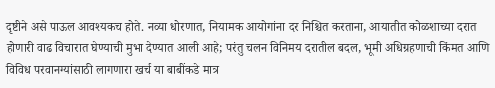दृष्टीने असे पाऊल आवश्यकच होते. नव्या धोरणात, नियामक आयोगांना दर निश्चित करताना, आयातीत कोळशाच्या दरात होणारी वाढ विचारात घेण्याची मुभा देण्यात आली आहे; परंतु चलन विनिमय दरातील बदल, भूमी अधिग्रहणाची किंमत आणि विविध परवानग्यांसाठी लागणारा खर्च या बाबींकडे मात्र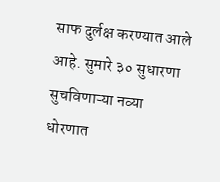साफ दुर्लक्ष करण्यात आले आहे. सुमारे ३० सुधारणा सुचविणाऱ्या नव्या धोरणात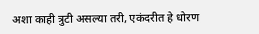अशा काही त्रुटी असल्या तरी, एकंदरीत हे धोरण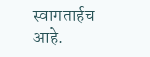स्वागतार्हच आहे.